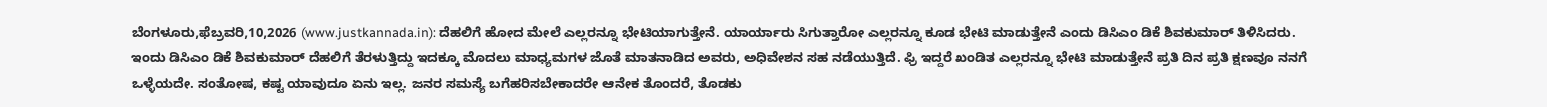ಬೆಂಗಳೂರು,ಫೆಬ್ರವರಿ,10,2026 (www.justkannada.in): ದೆಹಲಿಗೆ ಹೋದ ಮೇಲೆ ಎಲ್ಲರನ್ನೂ ಭೇಟಿಯಾಗುತ್ತೇನೆ. ಯಾರ್ಯಾರು ಸಿಗುತ್ತಾರೋ ಎಲ್ಲರನ್ನೂ ಕೂಡ ಭೇಟಿ ಮಾಡುತ್ತೇನೆ ಎಂದು ಡಿಸಿಎಂ ಡಿಕೆ ಶಿವಕುಮಾರ್ ತಿಳಿಸಿದರು.
ಇಂದು ಡಿಸಿಎಂ ಡಿಕೆ ಶಿವಕುಮಾರ್ ದೆಹಲಿಗೆ ತೆರಳುತ್ತಿದ್ದು ಇದಕ್ಕೂ ಮೊದಲು ಮಾಧ್ಯಮಗಳ ಜೊತೆ ಮಾತನಾಡಿದ ಅವರು, ಅಧಿವೇಶನ ಸಹ ನಡೆಯುತ್ತಿದೆ. ಫ್ರಿ ಇದ್ದರೆ ಖಂಡಿತ ಎಲ್ಲರನ್ನೂ ಭೇಟಿ ಮಾಡುತ್ತೇನೆ ಪ್ರತಿ ದಿನ ಪ್ರತಿ ಕ್ಷಣವೂ ನನಗೆ ಒಳ್ಳೆಯದೇ. ಸಂತೋಷ, ಕಷ್ಟ ಯಾವುದೂ ಏನು ಇಲ್ಲ. ಜನರ ಸಮಸ್ಯೆ ಬಗೆಹರಿಸಬೇಕಾದರೇ ಆನೇಕ ತೊಂದರೆ, ತೊಡಕು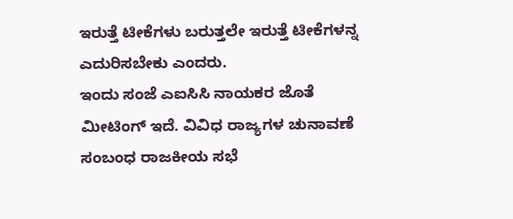ಇರುತ್ತೆ ಟೀಕೆಗಳು ಬರುತ್ತಲೇ ಇರುತ್ತೆ ಟೀಕೆಗಳನ್ನ ಎದುರಿಸಬೇಕು ಎಂದರು.
ಇಂದು ಸಂಜೆ ಎಐಸಿಸಿ ನಾಯಕರ ಜೊತೆ ಮೀಟಿಂಗ್ ಇದೆ. ವಿವಿಧ ರಾಜ್ಯಗಳ ಚುನಾವಣೆ ಸಂಬಂಧ ರಾಜಕೀಯ ಸಭೆ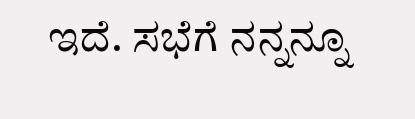ಇದೆ. ಸಭೆಗೆ ನನ್ನನ್ನೂ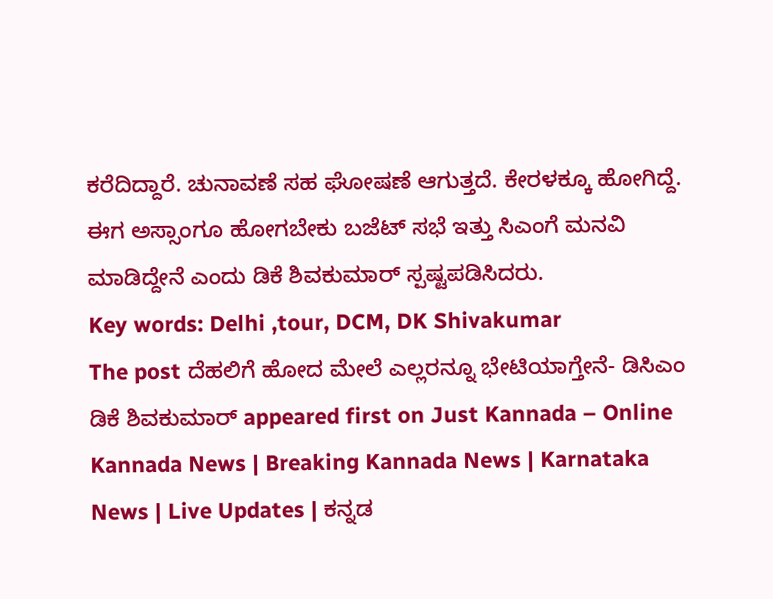ಕರೆದಿದ್ದಾರೆ. ಚುನಾವಣೆ ಸಹ ಘೋಷಣೆ ಆಗುತ್ತದೆ. ಕೇರಳಕ್ಕೂ ಹೋಗಿದ್ದೆ. ಈಗ ಅಸ್ಸಾಂಗೂ ಹೋಗಬೇಕು ಬಜೆಟ್ ಸಭೆ ಇತ್ತು ಸಿಎಂಗೆ ಮನವಿ ಮಾಡಿದ್ದೇನೆ ಎಂದು ಡಿಕೆ ಶಿವಕುಮಾರ್ ಸ್ಪಷ್ಟಪಡಿಸಿದರು.
Key words: Delhi ,tour, DCM, DK Shivakumar
The post ದೆಹಲಿಗೆ ಹೋದ ಮೇಲೆ ಎಲ್ಲರನ್ನೂ ಭೇಟಿಯಾಗ್ತೇನೆ- ಡಿಸಿಎಂ ಡಿಕೆ ಶಿವಕುಮಾರ್ appeared first on Just Kannada – Online Kannada News | Breaking Kannada News | Karnataka News | Live Updates | ಕನ್ನಡ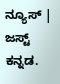ನ್ಯೂಸ್ | ಜಸ್ಟ್ ಕನ್ನಡ.